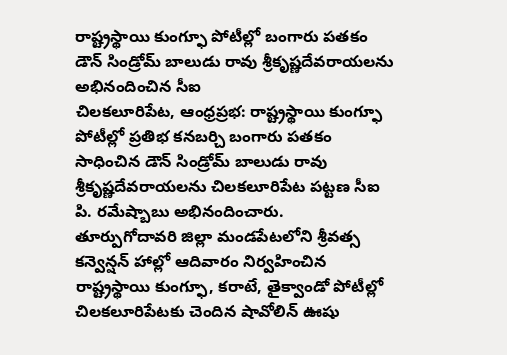రాష్ట్రస్థాయి కుంగ్ఫూ పోటీల్లో బంగారు పతకం
డౌన్ సిండ్రోమ్ బాలుడు రావు శ్రీకృష్ణదేవరాయలను అభినందించిన సీఐ
చిలకలూరిపేట, ఆంధ్రప్రభ: రాష్ట్రస్థాయి కుంగ్ఫూ పోటీల్లో ప్రతిభ కనబర్చి బంగారు పతకం సాధించిన డౌన్ సిండ్రోమ్ బాలుడు రావు శ్రీకృష్ణదేవరాయలను చిలకలూరిపేట పట్టణ సీఐ పి. రమేష్బాబు అభినందించారు.
తూర్పుగోదావరి జిల్లా మండపేటలోని శ్రీవత్స కన్వెన్షన్ హాల్లో ఆదివారం నిర్వహించిన రాష్ట్రస్థాయి కుంగ్ఫూ, కరాటే, తైక్వాండో పోటీల్లో చిలకలూరిపేటకు చెందిన షావోలిన్ ఊషు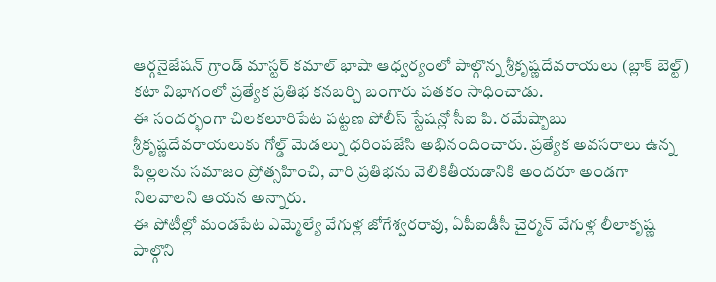ఆర్గనైజేషన్ గ్రాండ్ మాస్టర్ కమాల్ భాషా ఆధ్వర్యంలో పాల్గొన్న శ్రీకృష్ణదేవరాయలు (బ్లాక్ బెల్ట్) కటా విభాగంలో ప్రత్యేక ప్రతిభ కనబర్చి బంగారు పతకం సాధించాడు.
ఈ సందర్భంగా చిలకలూరిపేట పట్టణ పోలీస్ స్టేషన్లో సీఐ పి. రమేష్బాబు శ్రీకృష్ణదేవరాయలుకు గోల్డ్ మెడల్ను ధరింపజేసి అభినందించారు. ప్రత్యేక అవసరాలు ఉన్న పిల్లలను సమాజం ప్రోత్సహించి, వారి ప్రతిభను వెలికితీయడానికి అందరూ అండగా నిలవాలని ఆయన అన్నారు.
ఈ పోటీల్లో మండపేట ఎమ్మెల్యే వేగుళ్ల జోగేశ్వరరావు, ఏపీఐడీసీ చైర్మన్ వేగుళ్ల లీలాకృష్ణ పాల్గొని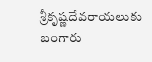శ్రీకృష్ణదేవరాయలుకు బంగారు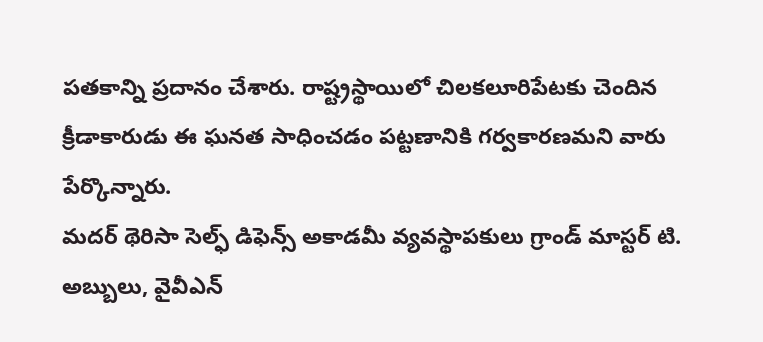పతకాన్ని ప్రదానం చేశారు. రాష్ట్రస్థాయిలో చిలకలూరిపేటకు చెందిన క్రీడాకారుడు ఈ ఘనత సాధించడం పట్టణానికి గర్వకారణమని వారు పేర్కొన్నారు.
మదర్ థెరిసా సెల్ఫ్ డిఫెన్స్ అకాడమీ వ్యవస్థాపకులు గ్రాండ్ మాస్టర్ టి. అబ్బులు, వైవీఎన్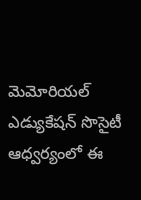మెమోరియల్ ఎడ్యుకేషన్ సొసైటీ ఆధ్వర్యంలో ఈ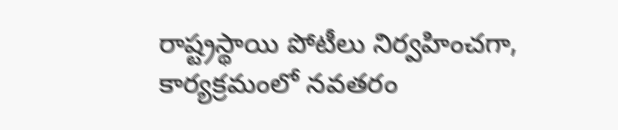రాష్ట్రస్థాయి పోటీలు నిర్వహించగా, కార్యక్రమంలో నవతరం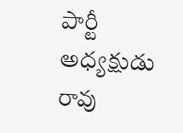పార్టీ అధ్యక్షుడు రావు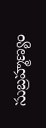సుబ్రహ్మణ్యం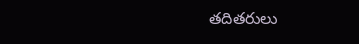తదితరులు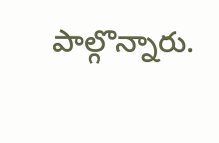పాల్గొన్నారు.